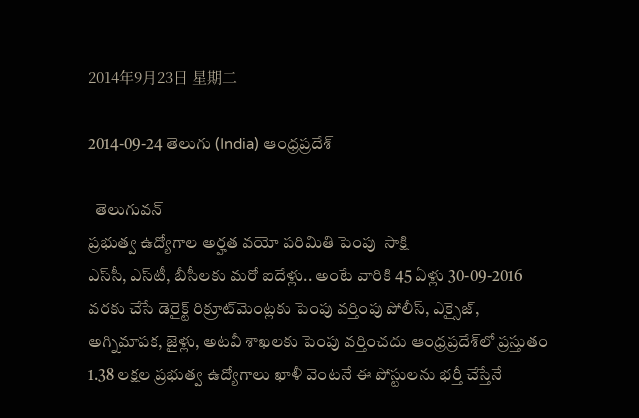2014年9月23日 星期二

2014-09-24 తెలుగు (India) ఆంధ్రప్రదేశ్

  తెలుగువన్
ప్రభుత్వ ఉద్యోగాల అర్హత వయో పరిమితి పెంపు  సాక్షి
ఎస్‌సీ, ఎస్‌టీ, బీసీలకు మరో ఐదేళ్లు.. అంటే వారికి 45 ఏళ్లు 30-09-2016 వరకు చేసే డెరైక్ట్ రిక్రూట్‌మెంట్లకు పెంపు వర్తింపు పోలీస్, ఎక్సైజ్, అగ్నిమాపక, జైళ్లు, అటవీ శాఖలకు పెంపు వర్తించదు ఆంధ్రప్రదేశ్‌లో ప్రస్తుతం 1.38 లక్షల ప్రభుత్వ ఉద్యోగాలు ఖాళీ వెంటనే ఈ పోస్టులను భర్తీ చేస్తేనే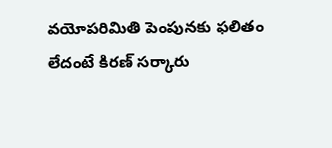వయోపరిమితి పెంపునకు ఫలితం లేదంటే కిరణ్ సర్కారు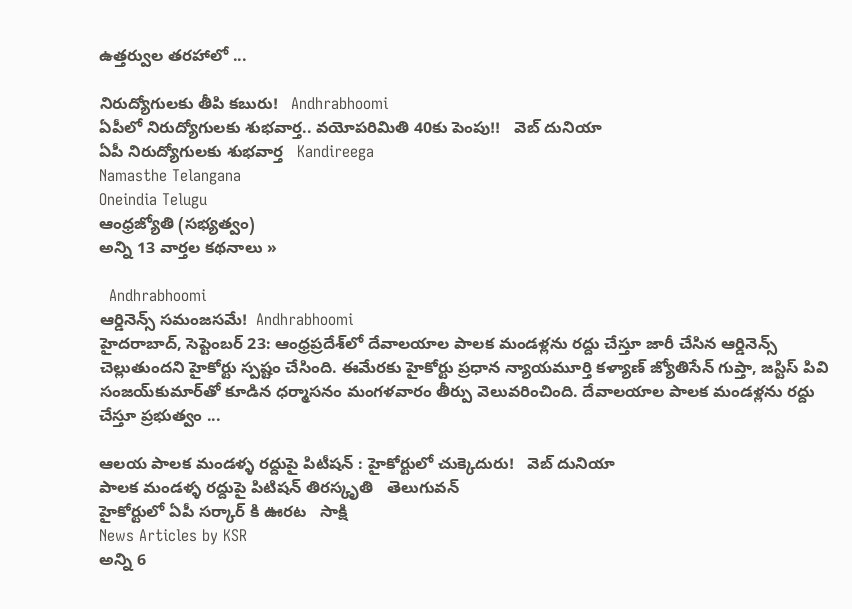ఉత్తర్వుల తరహాలో ...

నిరుద్యోగులకు తీపి కబురు!   Andhrabhoomi
ఏపీలో నిరుద్యోగులకు శుభవార్త.. వయోపరిమితి 40కు పెంపు!!   వెబ్ దునియా
ఏపీ నిరుద్యోగులకు శుభవార్త   Kandireega
Namasthe Telangana
Oneindia Telugu
ఆంధ్రజ్యోతి (సభ్యత్వం)
అన్ని 13 వార్తల కథనాలు »

  Andhrabhoomi
ఆర్డినెన్స్ సమంజసమే!  Andhrabhoomi
హైదరాబాద్, సెప్టెంబర్ 23: ఆంధ్రప్రదేశ్‌లో దేవాలయాల పాలక మండళ్లను రద్దు చేస్తూ జారీ చేసిన ఆర్డినెన్స్ చెల్లుతుందని హైకోర్టు స్పష్టం చేసింది. ఈమేరకు హైకోర్టు ప్రధాన న్యాయమూర్తి కళ్యాణ్ జ్యోతిసేన్ గుప్తా, జస్టిస్ పివి సంజయ్‌కుమార్‌తో కూడిన ధర్మాసనం మంగళవారం తీర్పు వెలువరించింది. దేవాలయాల పాలక మండళ్లను రద్దు చేస్తూ ప్రభుత్వం ...

ఆలయ పాలక మండళ్ళ రద్దుపై పిటీషన్ : హైకోర్టులో చుక్కెదురు!   వెబ్ దునియా
పాలక మండళ్ళ రద్దుపై పిటిషన్ తిరస్కృతి   తెలుగువన్
హైకోర్టులో ఏపీ సర్కార్ కి ఊరట   సాక్షి
News Articles by KSR
అన్ని 6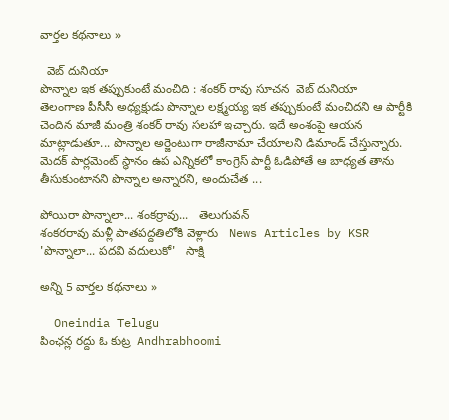వార్తల కథనాలు »

  వెబ్ దునియా
పొన్నాల ఇక తప్పుకుంటే మంచిది : శంకర్ రావు సూచన  వెబ్ దునియా
తెలంగాణ పీసీసీ అధ్యక్షుడు పొన్నాల లక్ష్మయ్య ఇక తప్పుకుంటే మంచిదని ఆ పార్టీకి చెందిన మాజీ మంత్రి శంకర్ రావు సలహా ఇచ్చారు. ఇదే అంశంపై ఆయన మాట్లాడుతూ... పొన్నాల అర్జెంటుగా రాజీనామా చేయాలని డిమాండ్ చేస్తున్నారు. మెదక్ పార్లమెంట్ స్థానం ఉప ఎన్నికలో కాంగ్రెస్ పార్టీ ఓడిపోతే ఆ బాధ్యత తాను తీసుకుంటానని పొన్నాల అన్నారని, అందుచేత ...

పోయిరా పొన్నాలా... శంకర్రావు...   తెలుగువన్
శంకరరావు మళ్లీ పాతపద్దతిలోకి వెళ్లారు   News Articles by KSR
'పొన్నాలా... పదవి వదులుకో'   సాక్షి

అన్ని 5 వార్తల కథనాలు »

  Oneindia Telugu
పింఛన్ల రద్దు ఓ కుట్ర  Andhrabhoomi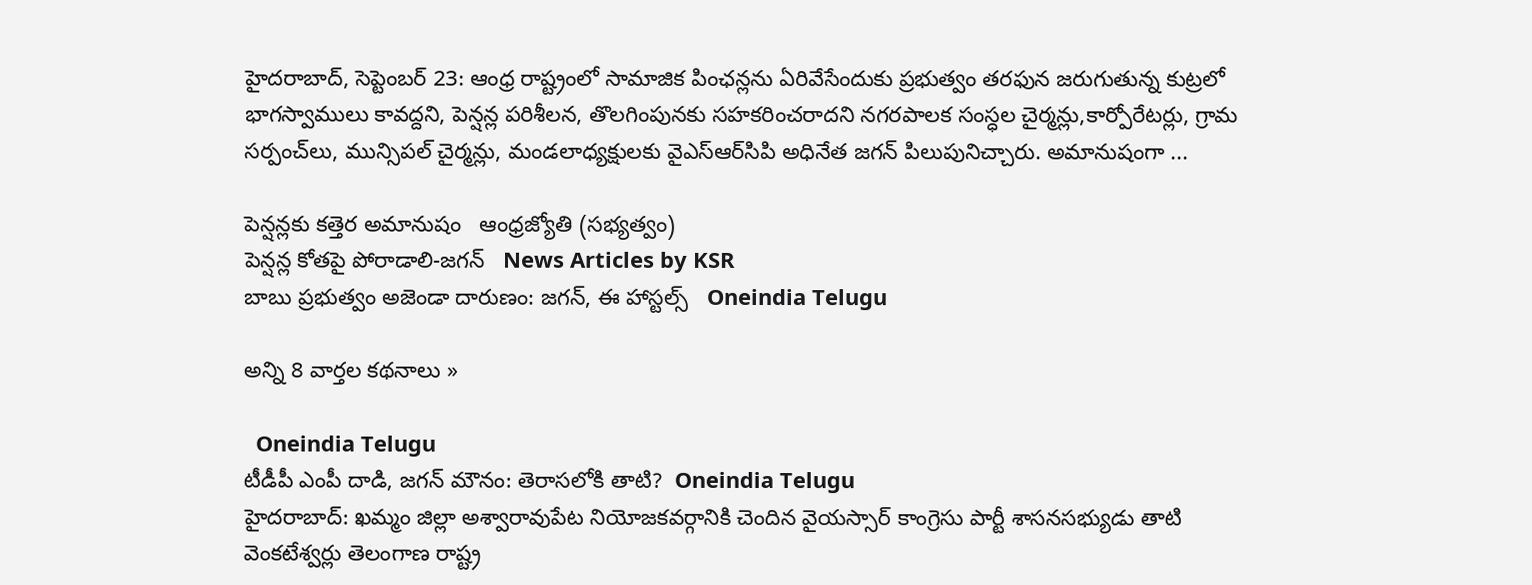హైదరాబాద్, సెప్టెంబర్ 23: ఆంధ్ర రాష్ట్రంలో సామాజిక పింఛన్లను ఏరివేసేందుకు ప్రభుత్వం తరఫున జరుగుతున్న కుట్రలో భాగస్వాములు కావద్దని, పెన్షన్ల పరిశీలన, తొలగింపునకు సహకరించరాదని నగరపాలక సంస్ధల చైర్మన్లు,కార్పోరేటర్లు, గ్రామ సర్పంచ్‌లు, మున్సిపల్ చైర్మన్లు, మండలాధ్యక్షులకు వైఎస్‌ఆర్‌సిపి అధినేత జగన్ పిలుపునిచ్చారు. అమానుషంగా ...

పెన్షన్లకు కత్తెర అమానుషం   ఆంధ్రజ్యోతి (సభ్యత్వం)
పెన్షన్ల కోతపై పోరాడాలి-జగన్   News Articles by KSR
బాబు ప్రభుత్వం అజెండా దారుణం: జగన్, ఈ హాస్టల్స్   Oneindia Telugu

అన్ని 8 వార్తల కథనాలు »

  Oneindia Telugu
టీడీపీ ఎంపీ దాడి, జగన్ మౌనం: తెరాసలోకి తాటి?  Oneindia Telugu
హైదరాబాద్: ఖమ్మం జిల్లా అశ్వారావుపేట నియోజకవర్గానికి చెందిన వైయస్సార్ కాంగ్రెసు పార్టీ శాసనసభ్యుడు తాటి వెంకటేశ్వర్లు తెలంగాణ రాష్ట్ర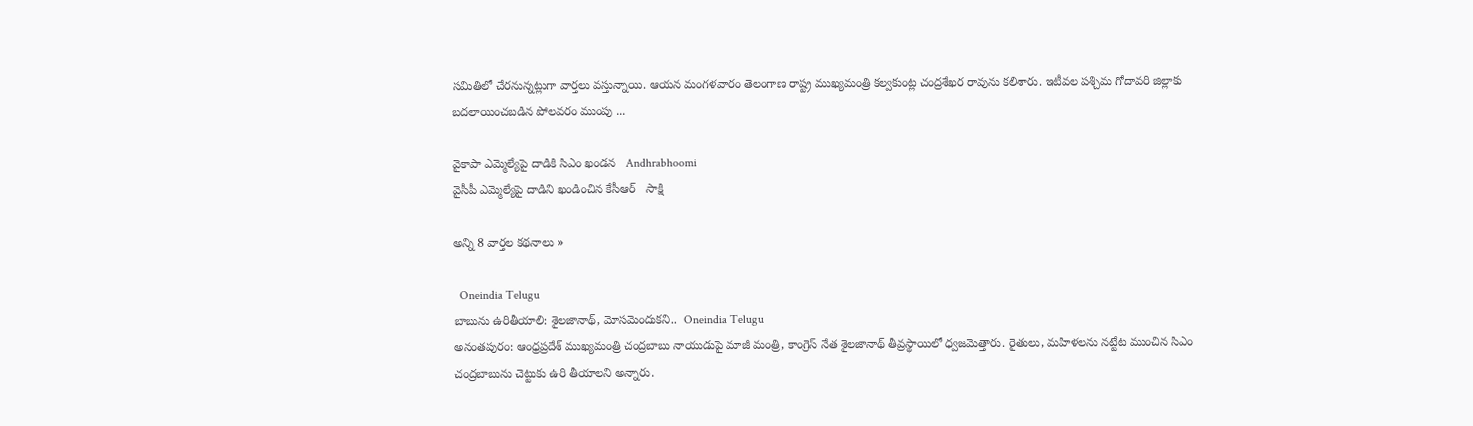సమితిలో చేరనున్నట్లుగా వార్తలు వస్తున్నాయి. ఆయన మంగళవారం తెలంగాణ రాష్ట్ర ముఖ్యమంత్రి కల్వకుంట్ల చంద్రశేఖర రావును కలిశారు. ఇటీవల పశ్చిమ గోదావరి జిల్లాకు బదలాయించబడిన పోలవరం ముంపు ...

వైకాపా ఎమ్మెల్యేపై దాడికి సిఎం ఖండన   Andhrabhoomi
వైసీపీ ఎమ్మెల్యేపై దాడిని ఖండించిన కేసీఆర్   సాక్షి

అన్ని 8 వార్తల కథనాలు »

  Oneindia Telugu
బాబును ఉరితీయాలి: శైలజానాథ్, మోసమెందుకని..  Oneindia Telugu
అనంతపురం: ఆంధ్రప్రదేశ్ ముఖ్యమంత్రి చంద్రబాబు నాయుడుపై మాజీ మంత్రి, కాంగ్రెస్ నేత శైలజానాథ్ తీవ్రస్థాయిలో ధ్వజమెత్తారు. రైతులు, మహిళలను నట్టేట ముంచిన సిఎం చంద్రబాబును చెట్టుకు ఉరి తీయాలని అన్నారు.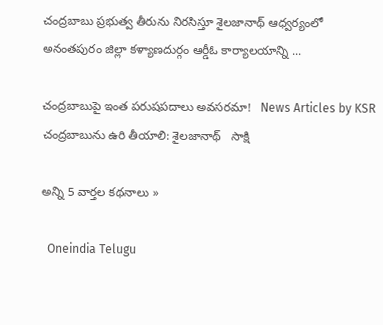చంద్రబాబు ప్రభుత్వ తీరును నిరసిస్తూ శైలజానాథ్ ఆధ్వర్యంలో అనంతపురం జిల్లా కళ్యాణదుర్గం ఆర్డీఓ కార్యాలయాన్ని ...

చంద్రబాబుపై ఇంత పరుషపదాలు అవసరమా!   News Articles by KSR
చంద్రబాబును ఉరి తీయాలి: శైలజానాథ్   సాక్షి

అన్ని 5 వార్తల కథనాలు »

  Oneindia Telugu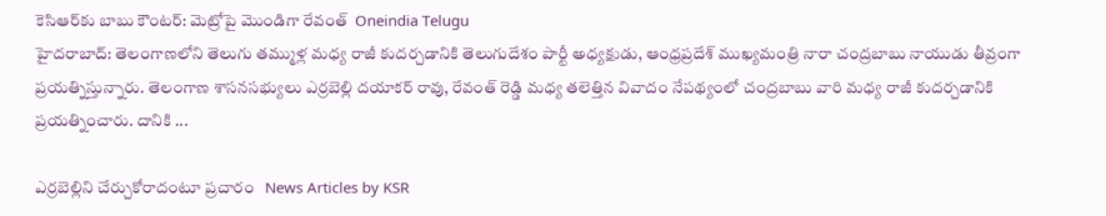కెసిఆర్‌కు బాబు కౌంటర్: మెట్రోపై మొండిగా రేవంత్  Oneindia Telugu
హైదరాబాద్: తెలంగాణలోని తెలుగు తమ్ముళ్ల మధ్య రాజీ కుదర్చడానికి తెలుగుదేశం పార్టీ అధ్యక్షుడు, ఆంధ్రప్రదేశ్ ముఖ్యమంత్రి నారా చంద్రబాబు నాయుడు తీవ్రంగా ప్రయత్నిస్తున్నారు. తెలంగాణ శాసనసభ్యులు ఎర్రబెల్లి దయాకర్ రావు, రేవంత్ రెడ్డి మధ్య తలెత్తిన వివాదం నేపథ్యంలో చంద్రబాబు వారి మధ్య రాజీ కుదర్చడానికి ప్రయత్నించారు. దానికి ...

ఎర్రబెల్లిని చేర్చుకోరాదంటూ ప్రచారం   News Articles by KSR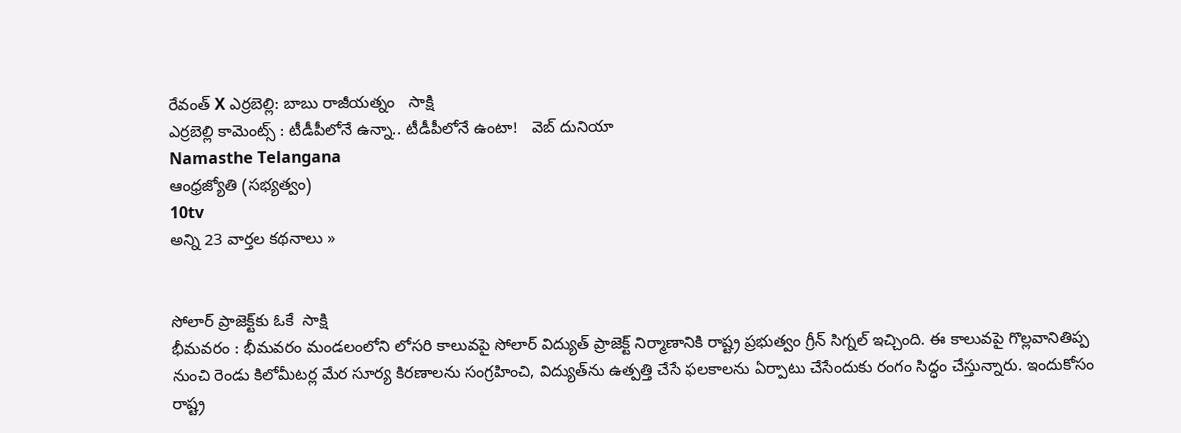రేవంత్ X ఎర్రబెల్లి: బాబు రాజీయత్నం   సాక్షి
ఎర్రబెల్లి కామెంట్స్ : టీడీపీలోనే ఉన్నా.. టీడీపీలోనే ఉంటా!   వెబ్ దునియా
Namasthe Telangana
ఆంధ్రజ్యోతి (సభ్యత్వం)
10tv
అన్ని 23 వార్తల కథనాలు »


సోలార్ ప్రాజెక్ట్‌కు ఓకే  సాక్షి
భీమవరం : భీమవరం మండలంలోని లోసరి కాలువపై సోలార్ విద్యుత్ ప్రాజెక్ట్ నిర్మాణానికి రాష్ట్ర ప్రభుత్వం గ్రీన్ సిగ్నల్ ఇచ్చింది. ఈ కాలువపై గొల్లవానితిప్ప నుంచి రెండు కిలోమీటర్ల మేర సూర్య కిరణాలను సంగ్రహించి, విద్యుత్‌ను ఉత్పత్తి చేసే ఫలకాలను ఏర్పాటు చేసేందుకు రంగం సిద్ధం చేస్తున్నారు. ఇందుకోసం రాష్ట్ర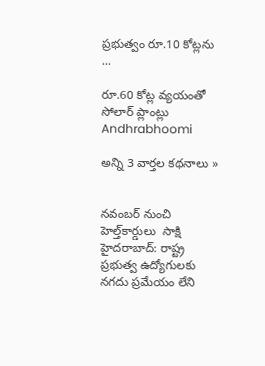ప్రభుత్వం రూ.10 కోట్లను ...

రూ.60 కోట్ల వ్యయంతో సోలార్ ప్లాంట్లు   Andhrabhoomi

అన్ని 3 వార్తల కథనాలు »


నవంబర్ నుంచి హెల్త్‌కార్డులు  సాక్షి
హైదరాబాద్: రాష్ట్ర ప్రభుత్వ ఉద్యోగులకు నగదు ప్రమేయం లేని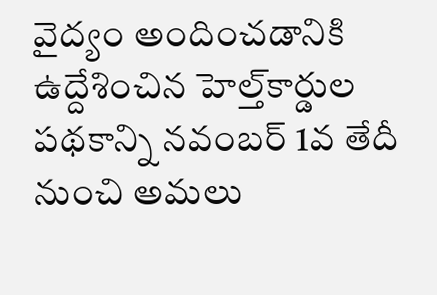వైద్యం అందించడానికి ఉద్దేశించిన హెల్త్‌కార్డుల పథకాన్ని నవంబర్ 1వ తేదీ నుంచి అమలు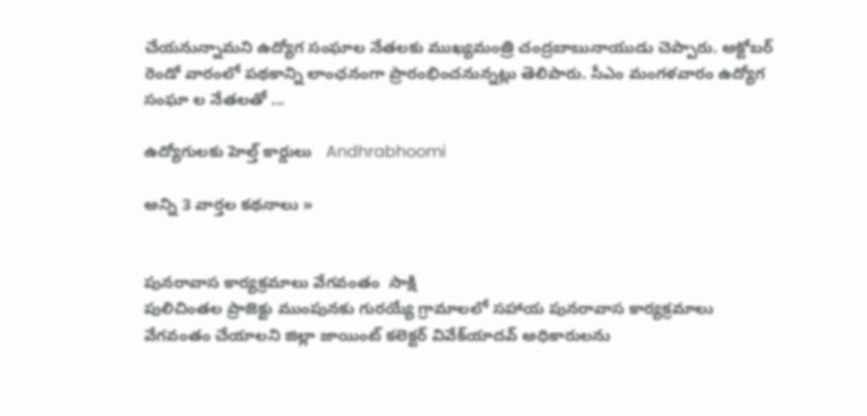చేయనున్నామని ఉద్యోగ సంఘాల నేతలకు ముఖ్యమంత్రి చంద్రబాబునాయుడు చెప్పారు. అక్టోబర్ రెండో వారంలో పథకాన్ని లాంఛనంగా ప్రారంభించనున్నట్లు తెలిపారు. సీఎం మంగళవారం ఉద్యోగ సంఘా ల నేతలతో ...

ఉద్యోగులకు హెల్త్ కార్డులు   Andhrabhoomi

అన్ని 3 వార్తల కథనాలు »


పునరావాస కార్యక్రమాలు వేగవంతం  సాక్షి
పులిచింతల ప్రాజెక్టు ముంపునకు గురయ్యే గ్రామాలలో సహాయ పునరావాస కార్యక్రమాలు వేగవంతం చేయాలని జిల్లా జాయింట్ కలెక్టర్ వివేక్‌యాదవ్ అధికారులను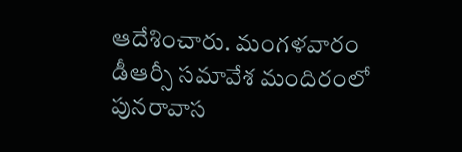ఆదేశించారు. మంగళవారం డీఆర్సీ సమావేశ మందిరంలో పునరావాస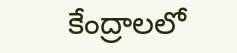కేంద్రాలలో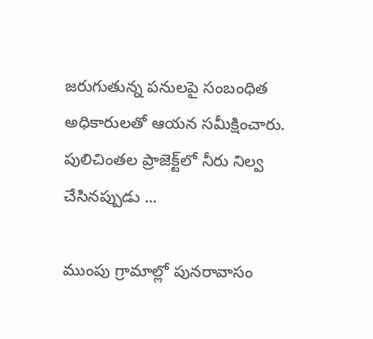జరుగుతున్న పనులపై సంబంధిత అధికారులతో ఆయన సమీక్షించారు. పులిచింతల ప్రాజెక్ట్‌లో నీరు నిల్వ చేసినప్పుడు ...

ముంపు గ్రామాల్లో పునరావాసం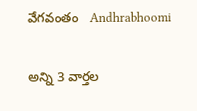వేగవంతం   Andhrabhoomi

అన్ని 3 వార్తల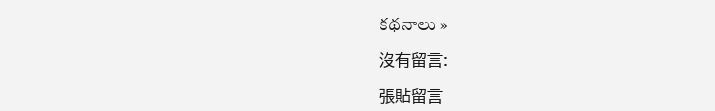కథనాలు »

沒有留言:

張貼留言